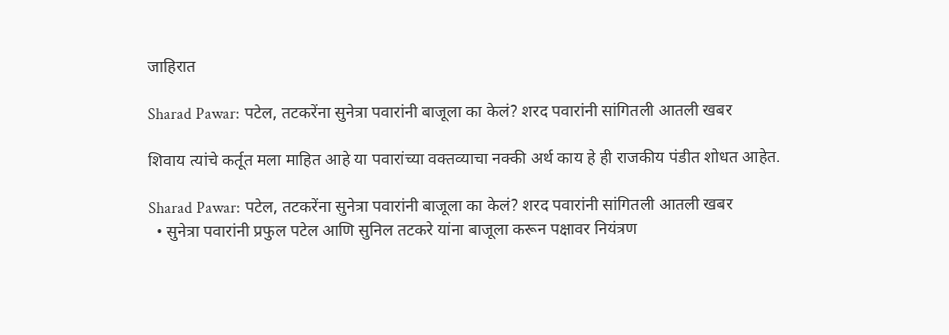जाहिरात

Sharad Pawar: पटेल, तटकरेंना सुनेत्रा पवारांनी बाजूला का केलं? शरद पवारांनी सांगितली आतली खबर

शिवाय त्यांचे कर्तूत मला माहित आहे या पवारांच्या वक्तव्याचा नक्की अर्थ काय हे ही राजकीय पंडीत शोधत आहेत.

Sharad Pawar: पटेल, तटकरेंना सुनेत्रा पवारांनी बाजूला का केलं? शरद पवारांनी सांगितली आतली खबर
  • सुनेत्रा पवारांनी प्रफुल पटेल आणि सुनिल तटकरे यांना बाजूला करून पक्षावर नियंत्रण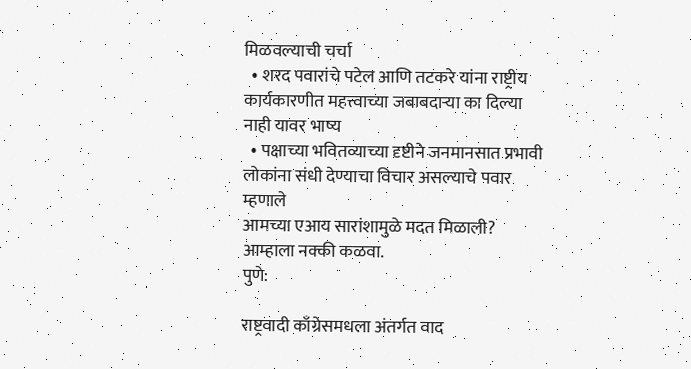मिळवल्याची चर्चा
  • शरद पवारांचे पटेल आणि तटकरे यांना राष्ट्रीय कार्यकारणीत महत्त्वाच्या जबाबदाऱ्या का दिल्या नाही यावर भाष्य
  • पक्षाच्या भवितव्याच्या दृष्टीने जनमानसात प्रभावी लोकांना संधी देण्याचा विचार असल्याचे पवार म्हणाले
आमच्या एआय सारांशामुळे मदत मिळाली?
आम्हाला नक्की कळवा.
पुणे:

राष्ट्रवादी काँग्रेसमधला अंतर्गत वाद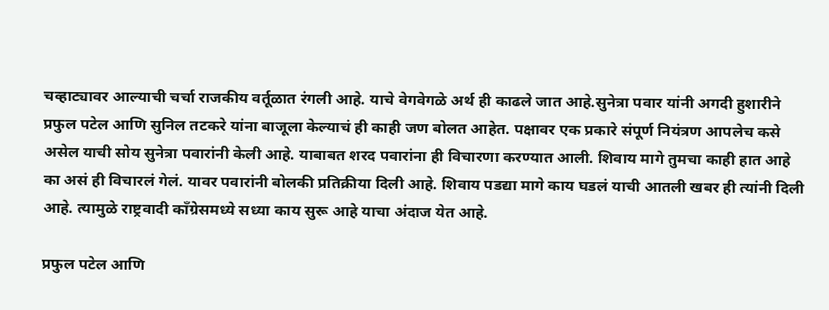चव्हाट्यावर आल्याची चर्चा राजकीय वर्तूळात रंगली आहे. याचे वेगवेगळे अर्थ ही काढले जात आहे.सुनेत्रा पवार यांनी अगदी हुशारीने प्रफुल पटेल आणि सुनिल तटकरे यांना बाजूला केल्याचं ही काही जण बोलत आहेत. पक्षावर एक प्रकारे संपूर्ण नियंत्रण आपलेच कसे असेल याची सोय सुनेत्रा पवारांनी केली आहे. याबाबत शरद पवारांना ही विचारणा करण्यात आली. शिवाय मागे तुमचा काही हात आहे का असं ही विचारलं गेलं. यावर पवारांनी बोलकी प्रतिक्रीया दिली आहे. शिवाय पडद्या मागे काय घडलं याची आतली खबर ही त्यांनी दिली आहे. त्यामुळे राष्ट्रवादी काँग्रेसमध्ये सध्या काय सुरू आहे याचा अंदाज येत आहे.

प्रफुल पटेल आणि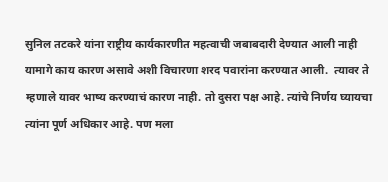सुनिल तटकरे यांना राष्ट्रीय कार्यकारणीत महत्वाची जबाबदारी देण्यात आली नाही यामागे काय कारण असावे अशी विचारणा शरद पवारांना करण्यात आली.  त्यावर ते म्हणाले यावर भाष्य करण्याचं कारण नाही. तो दुसरा पक्ष आहे. त्यांचे निर्णय घ्यायचा त्यांना पूर्ण अधिकार आहे. पण मला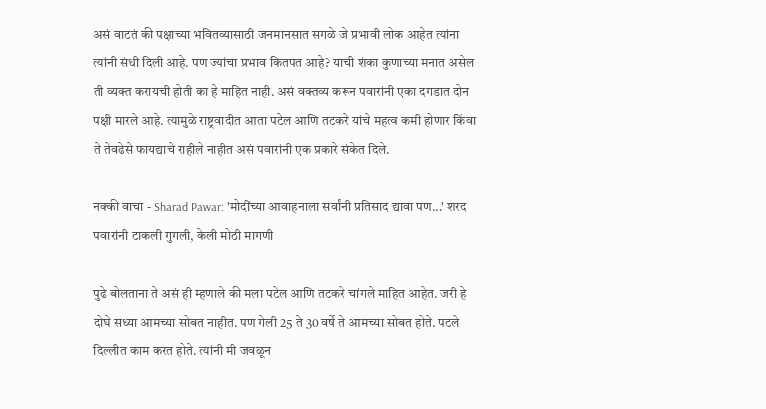असं वाटतं की पक्षाच्या भवितव्यासाठी जनमानसात सगळे जे प्रभावी लोक आहेत त्यांना त्यांनी संधी दिली आहे. पण ज्यांचा प्रभाव कितपत आहे? याची शंका कुणाच्या मनात असेल ती व्यक्त करायची होती का हे माहित नाही. असं वक्तव्य करून पवारांनी एका दगडात दोन पक्षी मारले आहे. त्यामुळे राष्ट्रवादीत आता पटेल आणि तटकरे यांचे महत्व कमी होणार किंवा ते तेवढेसे फायद्याचे राहीले नाहीत असं पवारांनी एक प्रकारे संकेत दिले.

नक्की वाचा - Sharad Pawar: 'मोदींच्या आवाहनाला सर्वांनी प्रतिसाद द्यावा पण...' शरद पवारांनी टाकली गुगली, केली मोठी मागणी

पुढे बोलताना ते असं ही म्हणाले की मला पटेल आणि तटकरे चांगले माहित आहेत. जरी हे दोघे सध्या आमच्या सोबत नाहीत. पण गेली 25 ते 30 वर्षे ते आमच्या सोबत होते. पटले दिल्लीत काम करत होते. त्यांनी मी जवळून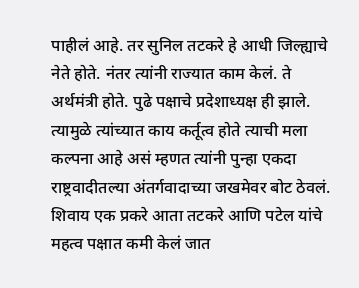पाहीलं आहे. तर सुनिल तटकरे हे आधी जिल्ह्याचे नेते होते. नंतर त्यांनी राज्यात काम केलं. ते अर्थमंत्री होते. पुढे पक्षाचे प्रदेशाध्यक्ष ही झाले. त्यामुळे त्यांच्यात काय कर्तूत्व होते त्याची मला कल्पना आहे असं म्हणत त्यांनी पुन्हा एकदा राष्ट्रवादीतल्या अंतर्गवादाच्या जखमेवर बोट ठेवलं. शिवाय एक प्रकरे आता तटकरे आणि पटेल यांचे महत्व पक्षात कमी केलं जात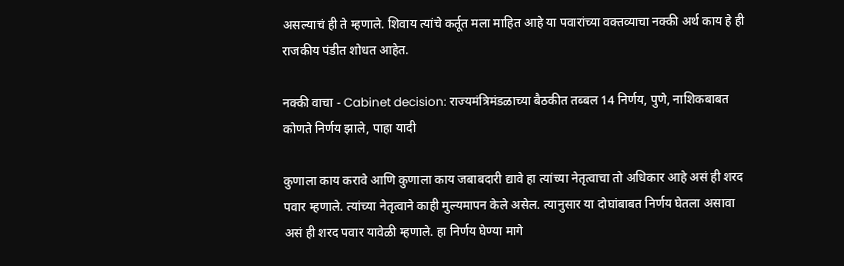असल्याचं ही ते म्हणाले. शिवाय त्यांचे कर्तूत मला माहित आहे या पवारांच्या वक्तव्याचा नक्की अर्थ काय हे ही राजकीय पंडीत शोधत आहेत.

नक्की वाचा - Cabinet decision: राज्यमंत्रिमंडळाच्या बैठकीत तब्बल 14 निर्णय, पुणे, नाशिकबाबत कोणते निर्णय झाले, पाहा यादी

कुणाला काय करावे आणि कुणाला काय जबाबदारी द्यावे हा त्यांच्या नेतृत्वाचा तो अधिकार आहे असं ही शरद पवार म्हणाले. त्यांच्या नेतृत्वाने काही मुल्यमापन केले असेल. त्यानुसार या दोघांबाबत निर्णय घेतला असावा असं ही शरद पवार यावेळी म्हणाले. हा निर्णय घेण्या मागे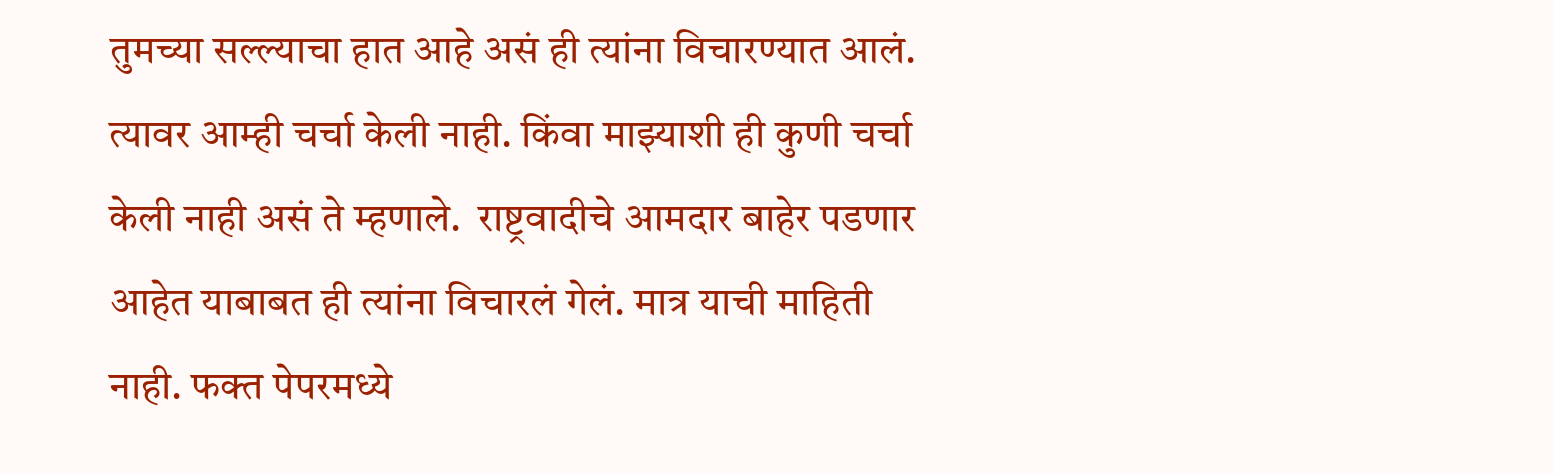तुमच्या सल्ल्याचा हात आहे असं ही त्यांना विचारण्यात आलं. त्यावर आम्ही चर्चा केली नाही. किंवा माझ्याशी ही कुणी चर्चा केली नाही असं ते म्हणाले.  राष्ट्रवादीचे आमदार बाहेर पडणार आहेत याबाबत ही त्यांना विचारलं गेलं. मात्र याची माहिती नाही. फक्त पेपरमध्ये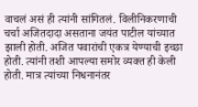वाचलं असं ही त्यांनी सांगितलं. विलीनिकरणाची चर्चा अजितदादा असताना जयंत पाटील यांच्यात झाली होती. अजित पवारांची एकत्र येण्याची इच्छा होती. त्यांनी तशी आपल्या समोर व्यक्त ही केली होती. मात्र त्यांच्या निधनानंतर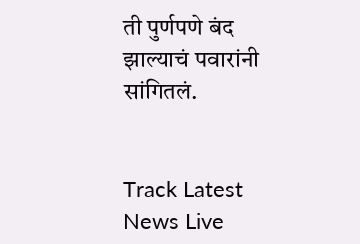ती पुर्णपणे बंद झाल्याचं पवारांनी सांगितलं.


Track Latest News Live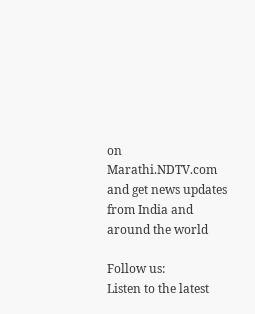on Marathi.NDTV.com and get news updates from India and around the world

Follow us:
Listen to the latest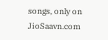songs, only on JioSaavn.com